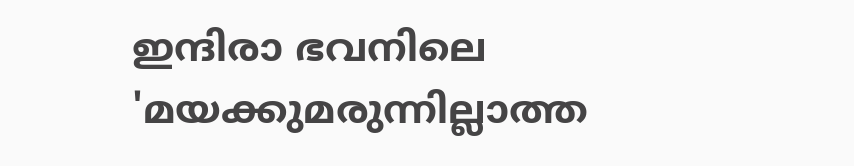ഇന്ദിരാ ഭവനിലെ 'മയക്കുമരുന്നില്ലാത്ത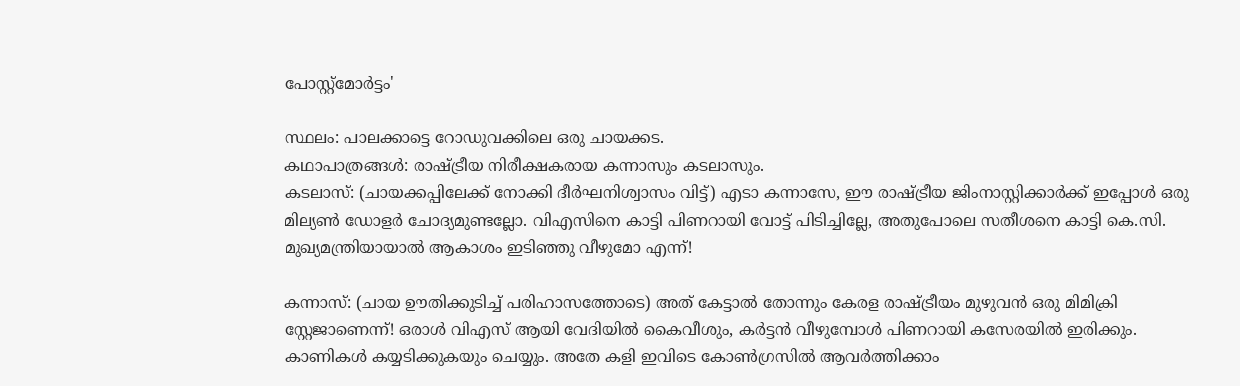പോസ്റ്റ്‌മോർട്ടം'

സ്ഥലം: പാലക്കാട്ടെ റോഡുവക്കിലെ ഒരു ചായക്കട.
കഥാപാത്രങ്ങൾ: രാഷ്ട്രീയ നിരീക്ഷകരായ കന്നാസും കടലാസും.
കടലാസ്: (ചായക്കപ്പിലേക്ക് നോക്കി ദീർഘനിശ്വാസം വിട്ട്) എടാ കന്നാസേ, ഈ രാഷ്ട്രീയ ജിംനാസ്റ്റിക്കാർക്ക് ഇപ്പോൾ ഒരു മില്യൺ ഡോളർ ചോദ്യമുണ്ടല്ലോ. വിഎസിനെ കാട്ടി പിണറായി വോട്ട് പിടിച്ചില്ലേ, അതുപോലെ സതീശനെ കാട്ടി കെ.സി. മുഖ്യമന്ത്രിയായാൽ ആകാശം ഇടിഞ്ഞു വീഴുമോ എന്ന്!

കന്നാസ്: (ചായ ഊതിക്കുടിച്ച് പരിഹാസത്തോടെ) അത് കേട്ടാൽ തോന്നും കേരള രാഷ്ട്രീയം മുഴുവൻ ഒരു മിമിക്രി സ്റ്റേജാണെന്ന്! ഒരാൾ വിഎസ് ആയി വേദിയിൽ കൈവീശും, കർട്ടൻ വീഴുമ്പോൾ പിണറായി കസേരയിൽ ഇരിക്കും. കാണികൾ കയ്യടിക്കുകയും ചെയ്യും. അതേ കളി ഇവിടെ കോൺഗ്രസിൽ ആവർത്തിക്കാം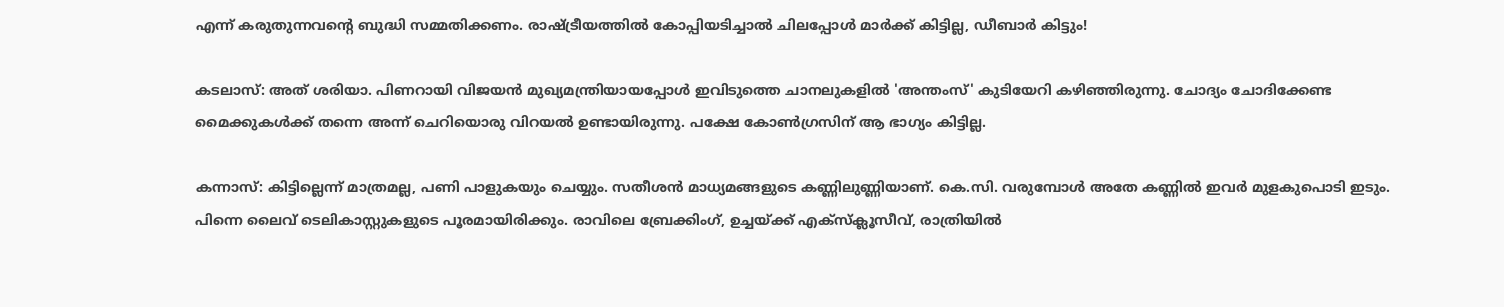എന്ന് കരുതുന്നവൻ്റെ ബുദ്ധി സമ്മതിക്കണം. രാഷ്ട്രീയത്തിൽ കോപ്പിയടിച്ചാൽ ചിലപ്പോൾ മാർക്ക് കിട്ടില്ല, ഡീബാർ കിട്ടും!

കടലാസ്: അത് ശരിയാ. പിണറായി വിജയൻ മുഖ്യമന്ത്രിയായപ്പോൾ ഇവിടുത്തെ ചാനലുകളിൽ 'അന്തംസ്' കുടിയേറി കഴിഞ്ഞിരുന്നു. ചോദ്യം ചോദിക്കേണ്ട മൈക്കുകൾക്ക് തന്നെ അന്ന് ചെറിയൊരു വിറയൽ ഉണ്ടായിരുന്നു. പക്ഷേ കോൺഗ്രസിന് ആ ഭാഗ്യം കിട്ടില്ല.

കന്നാസ്: കിട്ടില്ലെന്ന് മാത്രമല്ല, പണി പാളുകയും ചെയ്യും. സതീശൻ മാധ്യമങ്ങളുടെ കണ്ണിലുണ്ണിയാണ്. കെ.സി. വരുമ്പോൾ അതേ കണ്ണിൽ ഇവർ മുളകുപൊടി ഇടും. പിന്നെ ലൈവ് ടെലികാസ്റ്റുകളുടെ പൂരമായിരിക്കും. രാവിലെ ബ്രേക്കിംഗ്, ഉച്ചയ്ക്ക് എക്സ്ക്ലൂസീവ്, രാത്രിയിൽ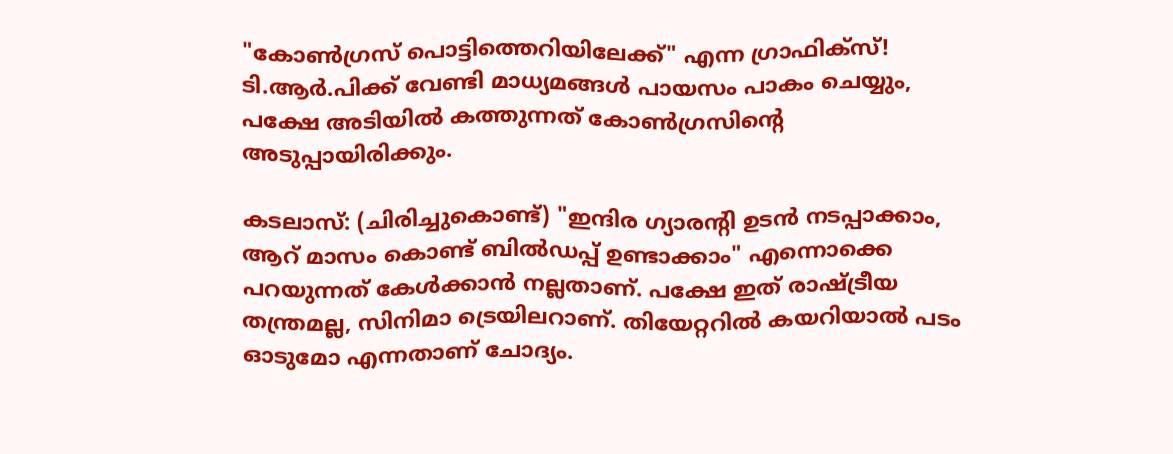"കോൺഗ്രസ് പൊട്ടിത്തെറിയിലേക്ക്" എന്ന ഗ്രാഫിക്സ്! ടി.ആർ.പിക്ക് വേണ്ടി മാധ്യമങ്ങൾ പായസം പാകം ചെയ്യും, പക്ഷേ അടിയിൽ കത്തുന്നത് കോൺഗ്രസിൻ്റെ അടുപ്പായിരിക്കും.

കടലാസ്: (ചിരിച്ചുകൊണ്ട്) "ഇന്ദിര ഗ്യാരന്റി ഉടൻ നടപ്പാക്കാം, ആറ് മാസം കൊണ്ട് ബിൽഡപ്പ് ഉണ്ടാക്കാം" എന്നൊക്കെ പറയുന്നത് കേൾക്കാൻ നല്ലതാണ്. പക്ഷേ ഇത് രാഷ്ട്രീയ തന്ത്രമല്ല, സിനിമാ ട്രെയിലറാണ്. തിയേറ്ററിൽ കയറിയാൽ പടം ഓടുമോ എന്നതാണ് ചോദ്യം.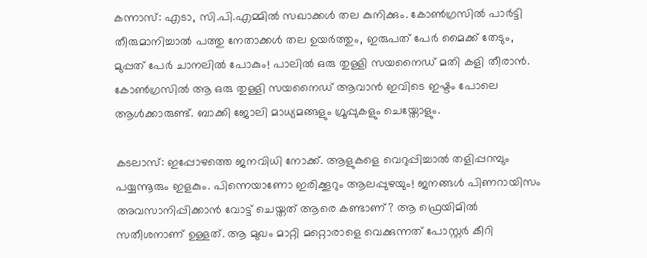കന്നാസ്: എടാ, സി.പി.എമ്മിൽ സഖാക്കൾ തല കുനിക്കും. കോൺഗ്രസിൽ പാർട്ടി തീരുമാനിച്ചാൽ പത്തു നേതാക്കൾ തല ഉയർത്തും, ഇരുപത് പേർ മൈക്ക് തേടും, മുപ്പത് പേർ ചാനലിൽ പോകും! പാലിൽ ഒരു തുള്ളി സയനൈഡ് മതി കളി തീരാൻ. കോൺഗ്രസിൽ ആ ഒരു തുള്ളി സയനൈഡ് ആവാൻ ഇവിടെ ഇഷ്ടം പോലെ ആൾക്കാരുണ്ട്. ബാക്കി ജോലി മാധ്യമങ്ങളും ഗ്രൂപ്പുകളും ചെയ്തോളും.

കടലാസ്: ഇപ്പോഴത്തെ ജനവിധി നോക്ക്. ആളുകളെ വെറുപ്പിച്ചാൽ തളിപ്പറമ്പും പയ്യന്നൂരും ഇളകും. പിന്നെയാണോ ഇരിക്കൂറും ആലപ്പുഴയും! ജനങ്ങൾ പിണറായിസം അവസാനിപ്പിക്കാൻ വോട്ട് ചെയ്തത് ആരെ കണ്ടാണ്? ആ ഫ്രെയിമിൽ സതീശനാണ് ഉള്ളത്. ആ മുഖം മാറ്റി മറ്റൊരാളെ വെക്കുന്നത് പോസ്റ്റർ കീറി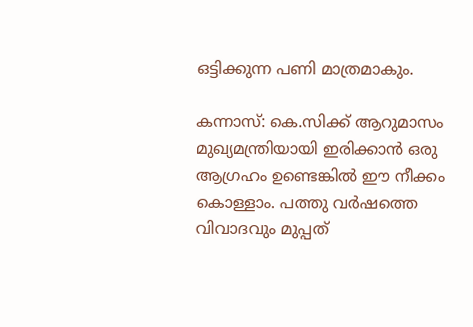ഒട്ടിക്കുന്ന പണി മാത്രമാകും.

കന്നാസ്: കെ.സിക്ക് ആറുമാസം മുഖ്യമന്ത്രിയായി ഇരിക്കാൻ ഒരു ആഗ്രഹം ഉണ്ടെങ്കിൽ ഈ നീക്കം കൊള്ളാം. പത്തു വർഷത്തെ വിവാദവും മുപ്പത്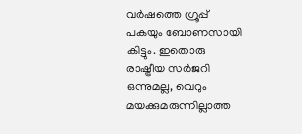വർഷത്തെ ഗ്രൂപ്പ് പകയും ബോണസായി കിട്ടും. ഇതൊരു രാഷ്ട്രീയ സർജറി ഒന്നുമല്ല, വെറും മയക്കുമരുന്നില്ലാത്ത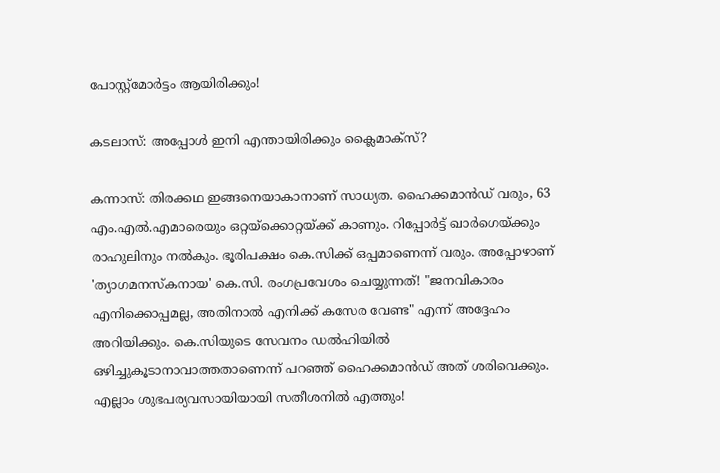പോസ്റ്റ്‌മോർട്ടം ആയിരിക്കും!

കടലാസ്: അപ്പോൾ ഇനി എന്തായിരിക്കും ക്ലൈമാക്സ്?

കന്നാസ്: തിരക്കഥ ഇങ്ങനെയാകാനാണ് സാധ്യത. ഹൈക്കമാൻഡ് വരും, 63 എം.എൽ.എമാരെയും ഒറ്റയ്ക്കൊറ്റയ്ക്ക് കാണും. റിപ്പോർട്ട് ഖാർഗെയ്ക്കും രാഹുലിനും നൽകും. ഭൂരിപക്ഷം കെ.സിക്ക് ഒപ്പമാണെന്ന് വരും. അപ്പോഴാണ് 'ത്യാഗമനസ്കനായ' കെ.സി. രംഗപ്രവേശം ചെയ്യുന്നത്! "ജനവികാരം എനിക്കൊപ്പമല്ല, അതിനാൽ എനിക്ക് കസേര വേണ്ട" എന്ന് അദ്ദേഹം അറിയിക്കും. കെ.സിയുടെ സേവനം ഡൽഹിയിൽ ഒഴിച്ചുകൂടാനാവാത്തതാണെന്ന് പറഞ്ഞ് ഹൈക്കമാൻഡ് അത് ശരിവെക്കും. എല്ലാം ശുഭപര്യവസായിയായി സതീശനിൽ എത്തും!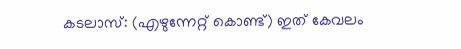കടലാസ്: (എഴുന്നേറ്റ് കൊണ്ട്) ഇത് കേവലം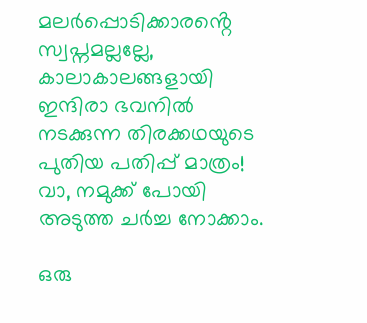മലർപ്പൊടിക്കാരൻ്റെ സ്വപ്നമല്ലല്ലേ, കാലാകാലങ്ങളായി ഇന്ദിരാ ഭവനിൽ നടക്കുന്ന തിരക്കഥയുടെ പുതിയ പതിപ്പ് മാത്രം! വാ, നമുക്ക് പോയി അടുത്ത ചർച്ച നോക്കാം.

ഒരു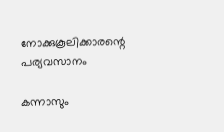നോക്കുകൂലിക്കാരന്റെ പര്യവസാനം

കന്നാസും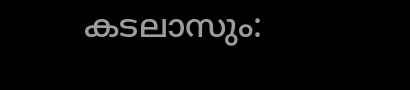കടലാസും: